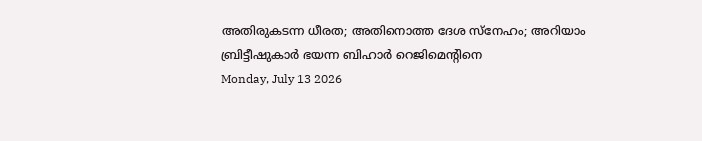അതിരുകടന്ന ധീരത; അതിനൊത്ത ദേശ സ്‌നേഹം; അറിയാം ബ്രിട്ടീഷുകാര്‍ ഭയന്ന ബിഹാര്‍ റെജിമെന്റിനെ
Monday, July 13 2026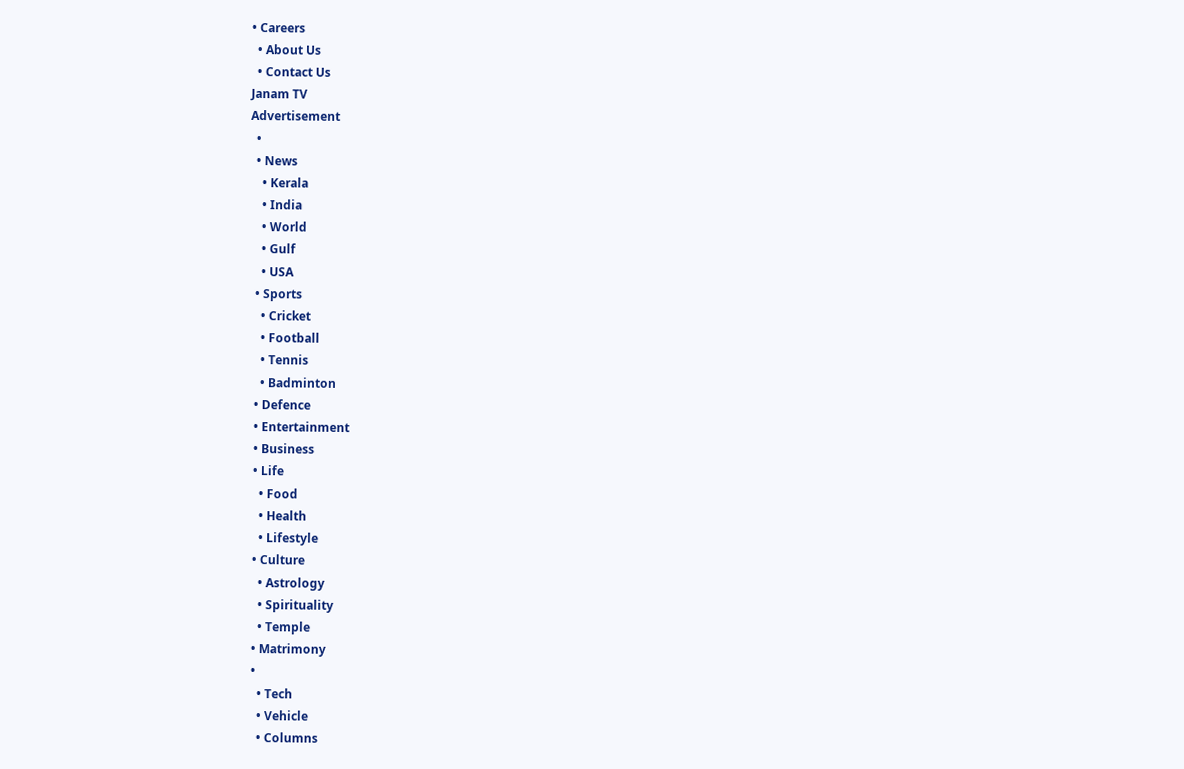• Careers
  • About Us
  • Contact Us
Janam TV
Advertisement
  •
  • News
    • Kerala
    • India
    • World
    • Gulf
    • USA
  • Sports
    • Cricket
    • Football
    • Tennis
    • Badminton
  • Defence
  • Entertainment
  • Business
  • Life
    • Food
    • Health
    • Lifestyle
  • Culture
    • Astrology
    • Spirituality
    • Temple
  • Matrimony
  •
    • Tech
    • Vehicle
    • Columns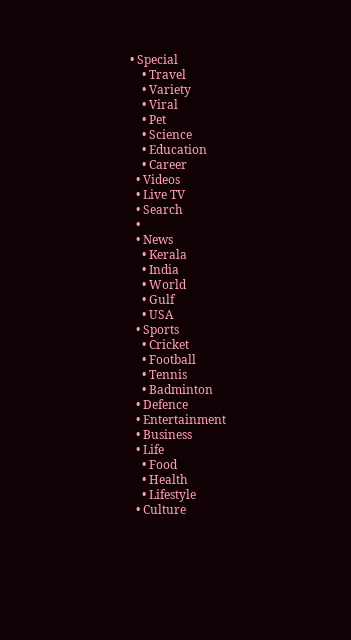• Special
    • Travel
    • Variety
    • Viral
    • Pet
    • Science
    • Education
    • Career
  • Videos
  • Live TV
  • Search
  •
  • News
    • Kerala
    • India
    • World
    • Gulf
    • USA
  • Sports
    • Cricket
    • Football
    • Tennis
    • Badminton
  • Defence
  • Entertainment
  • Business
  • Life
    • Food
    • Health
    • Lifestyle
  • Culture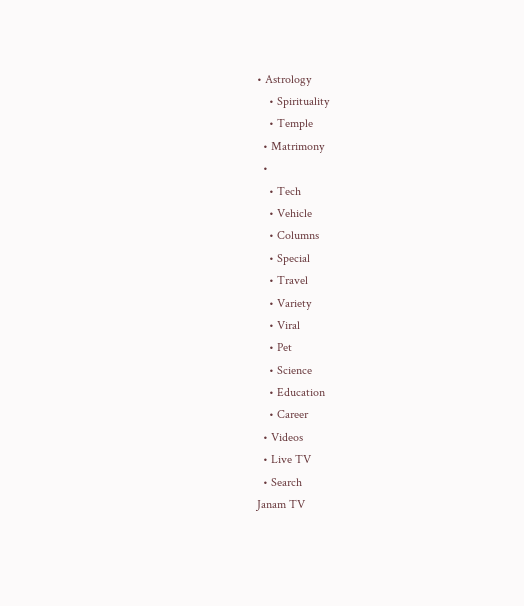• Astrology
    • Spirituality
    • Temple
  • Matrimony
  •
    • Tech
    • Vehicle
    • Columns
    • Special
    • Travel
    • Variety
    • Viral
    • Pet
    • Science
    • Education
    • Career
  • Videos
  • Live TV
  • Search
Janam TV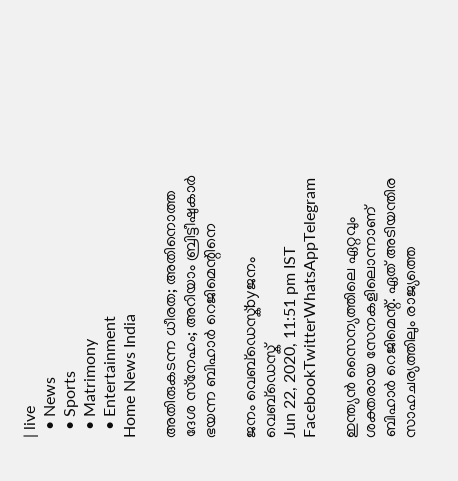| live
  • News
  • Sports
  • Matrimony
  • Entertainment
Home News India

അതിരുകടന്ന ധീരത; അതിനൊത്ത ദേശ സ്‌നേഹം; അറിയാം ബ്രിട്ടീഷുകാര്‍ ഭയന്ന ബിഹാര്‍ റെജിമെന്റിനെ

ജനം വെബ്‌ഡെസ്ക്byജനം വെബ്‌ഡെസ്ക്
Jun 22, 2020, 11:51 pm IST
FacebookTwitterWhatsAppTelegram

ഇന്ത്യന്‍ സൈന്യത്തിലെ ഏറ്റവും ശക്തരായ സേനകളിലൊന്നാണ് ബിഹാര്‍ റെജിമെന്റ്. ഏത് അടിയന്തിര സാഹചര്യത്തിലും രാജ്യത്തെ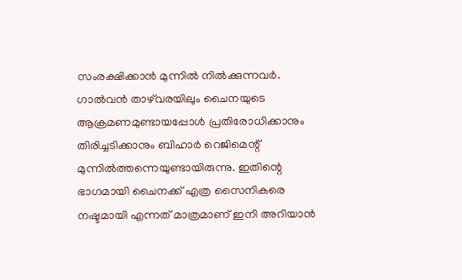സംരക്ഷിക്കാന്‍ മുന്നില്‍ നില്‍ക്കുന്നവര്‍. ഗാല്‍വന്‍ താഴ്‌വരയിലും ചൈനയുടെ ആക്രമണമുണ്ടായപ്പോള്‍ പ്രതിരോധിക്കാനും തിരിച്ചടിക്കാനും ബിഹാര്‍ റെജിമെന്റ് മുന്നില്‍ത്തന്നെയുണ്ടായിരുന്നു. ഇതിന്റെ ഭാഗമായി ചൈനക്ക് എത്ര സൈനികരെ നഷ്ടമായി എന്നത് മാത്രമാണ് ഇനി അറിയാന്‍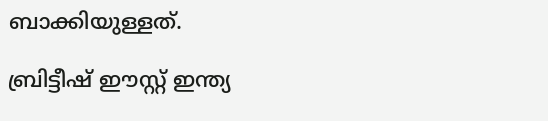ബാക്കിയുള്ളത്.

ബ്രിട്ടീഷ് ഈസ്റ്റ് ഇന്ത്യ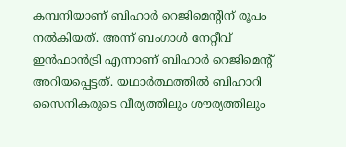കമ്പനിയാണ് ബിഹാര്‍ റെജിമെന്റിന് രൂപം നല്‍കിയത്. അന്ന് ബംഗാള്‍ നേറ്റീവ് ഇന്‍ഫാന്‍ട്രി എന്നാണ് ബിഹാര്‍ റെജിമെന്റ് അറിയപ്പെട്ടത്. യഥാര്‍ത്ഥത്തില്‍ ബിഹാറി സൈനികരുടെ വീര്യത്തിലും ശൗര്യത്തിലും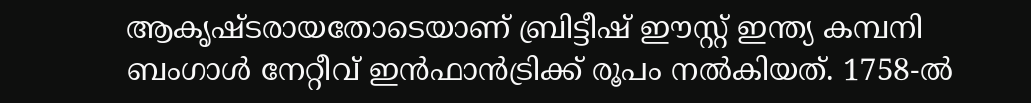ആകൃഷ്ടരായതോടെയാണ് ബ്രിട്ടീഷ് ഈസ്റ്റ് ഇന്ത്യ കമ്പനി ബംഗാള്‍ നേറ്റീവ് ഇന്‍ഫാന്‍ട്രിക്ക് രൂപം നല്‍കിയത്. 1758-ല്‍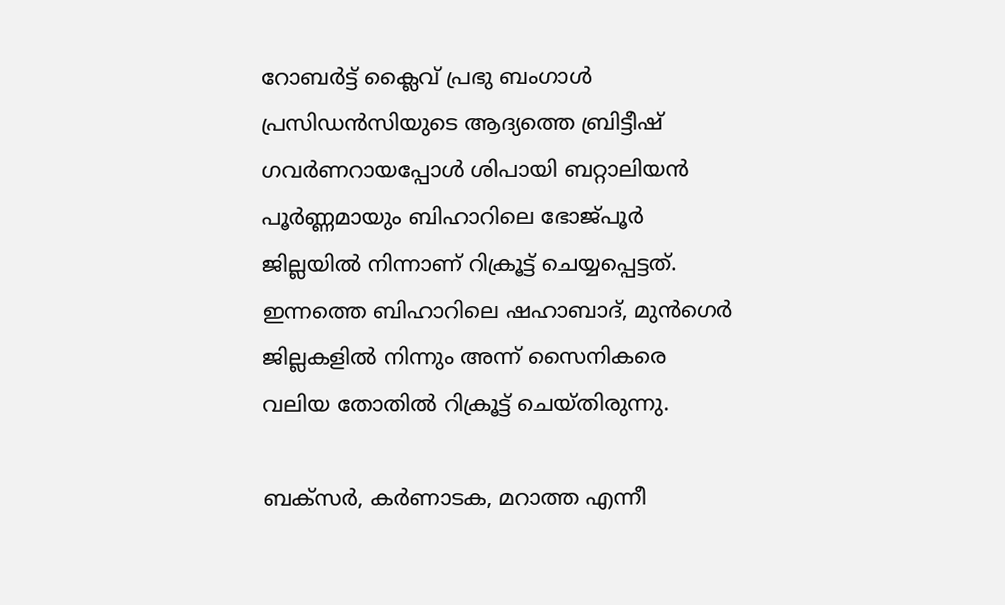റോബര്‍ട്ട് ക്ലൈവ് പ്രഭു ബംഗാള്‍ പ്രസിഡന്‍സിയുടെ ആദ്യത്തെ ബ്രിട്ടീഷ് ഗവര്‍ണറായപ്പോള്‍ ശിപായി ബറ്റാലിയന്‍ പൂര്‍ണ്ണമായും ബിഹാറിലെ ഭോജ്പൂര്‍ ജില്ലയില്‍ നിന്നാണ് റിക്രൂട്ട് ചെയ്യപ്പെട്ടത്. ഇന്നത്തെ ബിഹാറിലെ ഷഹാബാദ്, മുന്‍ഗെര്‍ ജില്ലകളില്‍ നിന്നും അന്ന് സൈനികരെ വലിയ തോതില്‍ റിക്രൂട്ട് ചെയ്തിരുന്നു.

ബക്‌സര്‍, കര്‍ണാടക, മറാത്ത എന്നീ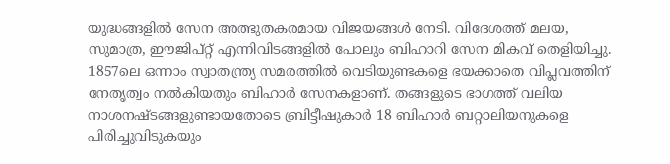യുദ്ധങ്ങളില്‍ സേന അത്ഭുതകരമായ വിജയങ്ങള്‍ നേടി. വിദേശത്ത് മലയ, സുമാത്ര, ഈജിപ്റ്റ് എന്നിവിടങ്ങളില്‍ പോലും ബിഹാറി സേന മികവ് തെളിയിച്ചു. 1857ലെ ഒന്നാം സ്വാതന്ത്ര്യ സമരത്തില്‍ വെടിയുണ്ടകളെ ഭയക്കാതെ വിപ്ലവത്തിന് നേതൃത്വം നല്‍കിയതും ബിഹാര്‍ സേനകളാണ്. തങ്ങളുടെ ഭാഗത്ത് വലിയ നാശനഷ്ടങ്ങളുണ്ടായതോടെ ബ്രിട്ടീഷുകാര്‍ 18 ബിഹാര്‍ ബറ്റാലിയനുകളെ പിരിച്ചുവിടുകയും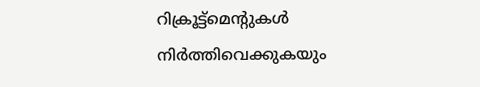റിക്രൂട്ട്‌മെന്റുകള്‍ നിര്‍ത്തിവെക്കുകയും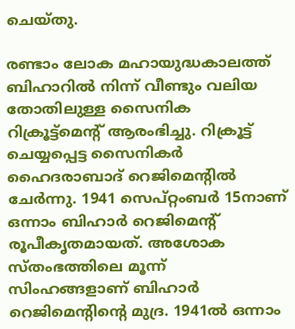ചെയ്തു.

രണ്ടാം ലോക മഹായുദ്ധകാലത്ത് ബിഹാറില്‍ നിന്ന് വീണ്ടും വലിയ തോതിലുള്ള സൈനിക റിക്രൂട്ട്‌മെന്റ് ആരംഭിച്ചു. റിക്രൂട്ട് ചെയ്യപ്പെട്ട സൈനികര്‍ ഹൈദരാബാദ് റെജിമെന്റില്‍ ചേര്‍ന്നു. 1941 സെപ്റ്റംബര്‍ 15നാണ് ഒന്നാം ബിഹാര്‍ റെജിമെന്റ് രൂപീകൃതമായത്. അശോക സ്തംഭത്തിലെ മൂന്ന് സിംഹങ്ങളാണ് ബിഹാര്‍ റെജിമെന്റിന്റെ മുദ്ര. 1941ല്‍ ഒന്നാം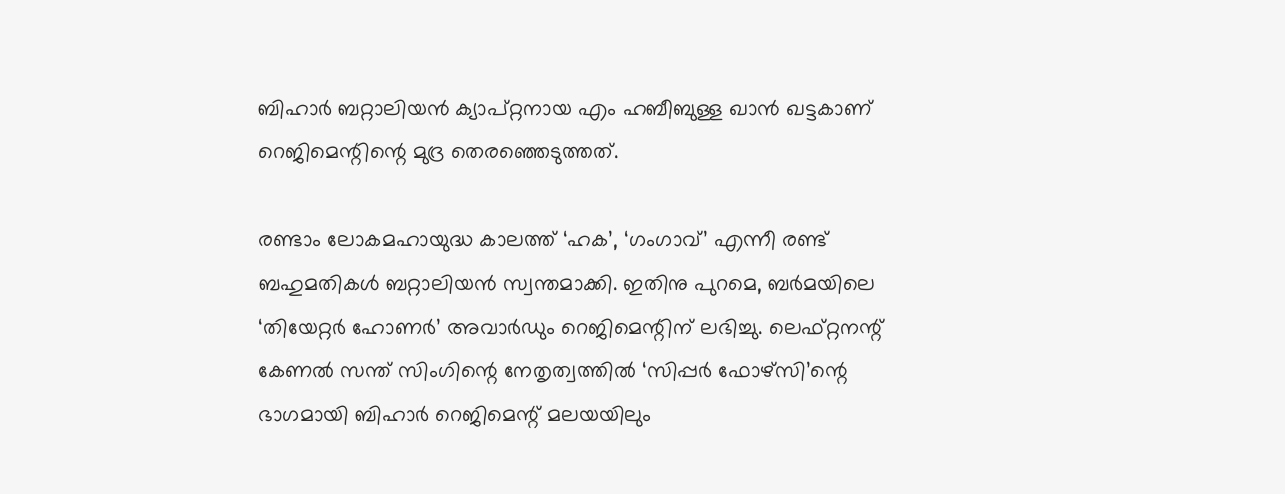ബിഹാര്‍ ബറ്റാലിയന്‍ ക്യാപ്റ്റനായ എം ഹബീബുള്ള ഖാന്‍ ഖട്ടകാണ് റെജിമെന്റിന്റെ മുദ്ര തെരഞ്ഞെടുത്തത്.

രണ്ടാം ലോകമഹായുദ്ധ കാലത്ത് ‘ഹക’, ‘ഗംഗാവ്’ എന്നീ രണ്ട് ബഹുമതികള്‍ ബറ്റാലിയന്‍ സ്വന്തമാക്കി. ഇതിനു പുറമെ, ബര്‍മയിലെ ‘തിയേറ്റര്‍ ഹോണര്‍’ അവാര്‍ഡും റെജിമെന്റിന് ലഭിച്ചു. ലെഫ്റ്റനന്റ് കേണല്‍ സന്ത് സിംഗിന്റെ നേതൃത്വത്തില്‍ ‘സിപ്പര്‍ ഫോഴ്സി’ന്റെ ഭാഗമായി ബിഹാര്‍ റെജിമെന്റ് മലയയിലും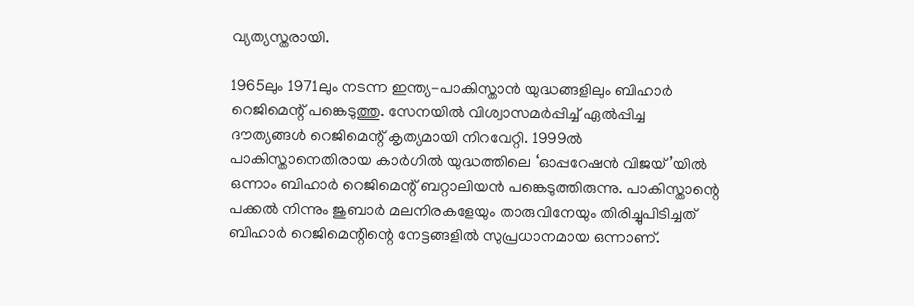വ്യത്യസ്തരായി.

1965ലും 1971ലും നടന്ന ഇന്ത്യ-പാകിസ്താന്‍ യുദ്ധങ്ങളിലും ബിഹാര്‍ റെജിമെന്റ് പങ്കെടുത്തു. സേനയില്‍ വിശ്വാസമര്‍പ്പിച്ച് ഏല്‍പ്പിച്ച ദൗത്യങ്ങള്‍ റെജിമെന്റ് കൃത്യമായി നിറവേറ്റി. 1999ല്‍ പാകിസ്താനെതിരായ കാര്‍ഗില്‍ യുദ്ധത്തിലെ ‘ഓപ്പറേഷന്‍ വിജയ്’യില്‍ ഒന്നാം ബിഹാര്‍ റെജിമെന്റ് ബറ്റാലിയന്‍ പങ്കെടുത്തിരുന്നു. പാകിസ്താന്റെ പക്കല്‍ നിന്നും ജുബാര്‍ മലനിരകളേയും താരുവിനേയും തിരിച്ചുപിടിച്ചത് ബിഹാര്‍ റെജിമെന്റിന്റെ നേട്ടങ്ങളില്‍ സുപ്രധാനമായ ഒന്നാണ്.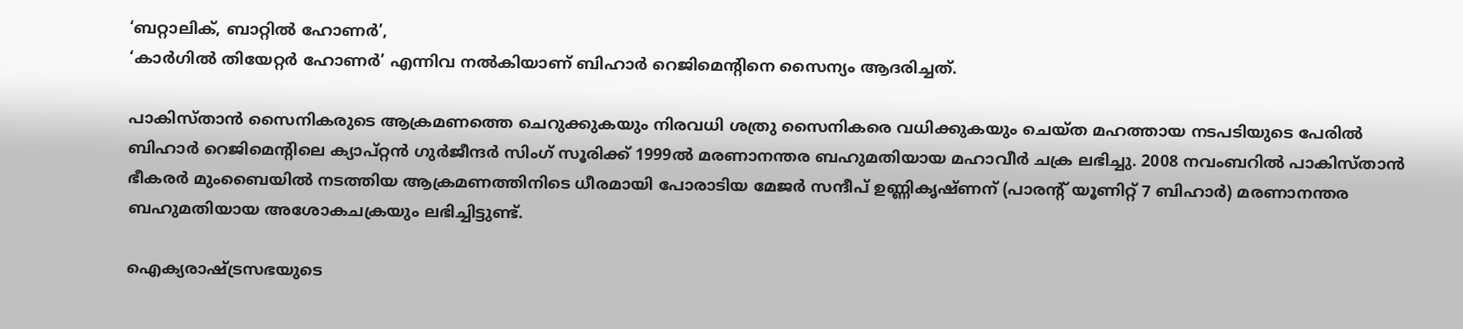‘ബറ്റാലിക്, ബാറ്റില്‍ ഹോണര്‍’,
‘കാര്‍ഗില്‍ തിയേറ്റര്‍ ഹോണര്‍’ എന്നിവ നല്‍കിയാണ് ബിഹാര്‍ റെജിമെന്റിനെ സൈന്യം ആദരിച്ചത്.

പാകിസ്താന്‍ സൈനികരുടെ ആക്രമണത്തെ ചെറുക്കുകയും നിരവധി ശത്രു സൈനികരെ വധിക്കുകയും ചെയ്ത മഹത്തായ നടപടിയുടെ പേരില്‍ ബിഹാര്‍ റെജിമെന്റിലെ ക്യാപ്റ്റന്‍ ഗുര്‍ജീന്ദര്‍ സിംഗ് സൂരിക്ക് 1999ല്‍ മരണാനന്തര ബഹുമതിയായ മഹാവീര്‍ ചക്ര ലഭിച്ചു. 2008 നവംബറില്‍ പാകിസ്താന്‍ ഭീകരര്‍ മുംബൈയില്‍ നടത്തിയ ആക്രമണത്തിനിടെ ധീരമായി പോരാടിയ മേജര്‍ സന്ദീപ് ഉണ്ണികൃഷ്ണന് (പാരന്റ് യൂണിറ്റ് 7 ബിഹാര്‍) മരണാനന്തര ബഹുമതിയായ അശോകചക്രയും ലഭിച്ചിട്ടുണ്ട്.

ഐക്യരാഷ്‌ട്രസഭയുടെ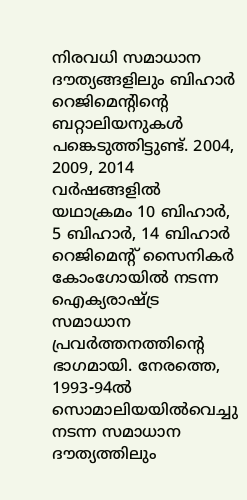നിരവധി സമാധാന ദൗത്യങ്ങളിലും ബിഹാര്‍ റെജിമെന്റിന്റെ ബറ്റാലിയനുകള്‍ പങ്കെടുത്തിട്ടുണ്ട്. 2004, 2009, 2014 വര്‍ഷങ്ങളില്‍ യഥാക്രമം 10 ബിഹാര്‍, 5 ബിഹാര്‍, 14 ബിഹാര്‍ റെജിമെന്റ് സൈനികര്‍ കോംഗോയില്‍ നടന്ന ഐക്യരാഷ്‌ട്ര സമാധാന പ്രവര്‍ത്തനത്തിന്റെ ഭാഗമായി. നേരത്തെ, 1993-94ല്‍ സൊമാലിയയില്‍വെച്ചു നടന്ന സമാധാന ദൗത്യത്തിലും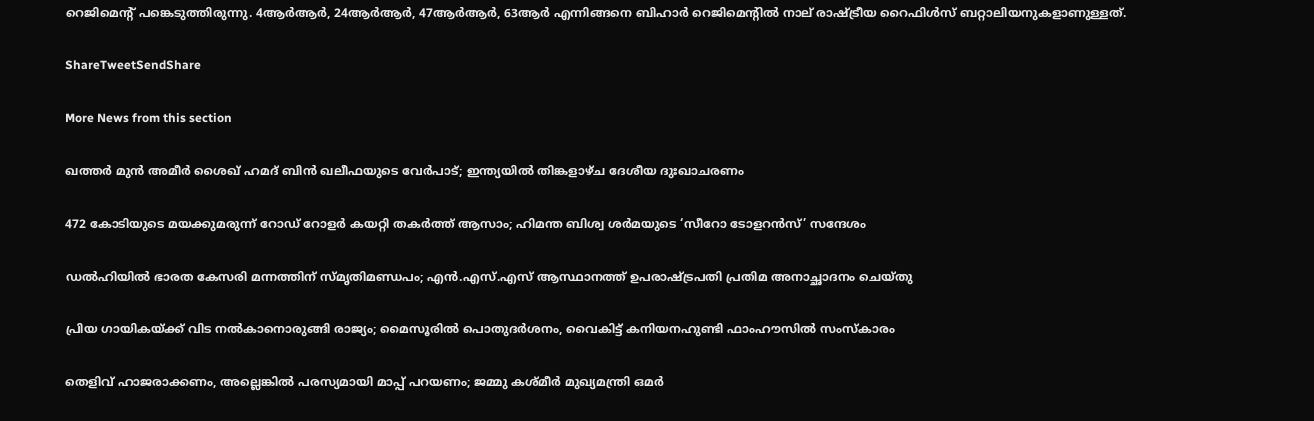റെജിമെന്റ് പങ്കെടുത്തിരുന്നു. 4ആര്‍ആര്‍, 24ആര്‍ആര്‍, 47ആര്‍ആര്‍, 63ആര്‍ എന്നിങ്ങനെ ബിഹാര്‍ റെജിമെന്റില്‍ നാല് രാഷ്‌ട്രീയ റൈഫിള്‍സ് ബറ്റാലിയനുകളാണുള്ളത്.

ShareTweetSendShare

More News from this section

ഖത്തർ മുൻ അമീർ ശൈഖ് ഹമദ് ബിൻ ഖലീഫയുടെ വേർപാട്; ഇന്ത്യയിൽ തിങ്കളാഴ്ച ദേശീയ ദുഃഖാചരണം

472 കോടിയുടെ മയക്കുമരുന്ന് റോഡ് റോളർ കയറ്റി തകർത്ത് ആസാം; ഹിമന്ത ബിശ്വ ശർമയുടെ ‘സീറോ ടോളറൻസ്’ സന്ദേശം

ഡൽഹിയിൽ ഭാരത കേസരി മന്നത്തിന് സ്മൃതിമണ്ഡപം; എൻ.എസ്.എസ് ആസ്ഥാനത്ത് ഉപരാഷ്‌ട്രപതി പ്രതിമ അനാച്ഛാദനം ചെയ്തു

പ്രിയ ഗായികയ്‌ക്ക് വിട നൽകാനൊരുങ്ങി രാജ്യം; മൈസൂരിൽ പൊതുദർശനം, വൈകിട്ട് കനിയനഹുണ്ടി ഫാംഹൗസിൽ സംസ്കാരം

തെളിവ് ഹാജരാക്കണം, അല്ലെങ്കിൽ പരസ്യമായി മാപ്പ് പറയണം; ജമ്മു കശ്മീർ മുഖ്യമന്ത്രി ഒമർ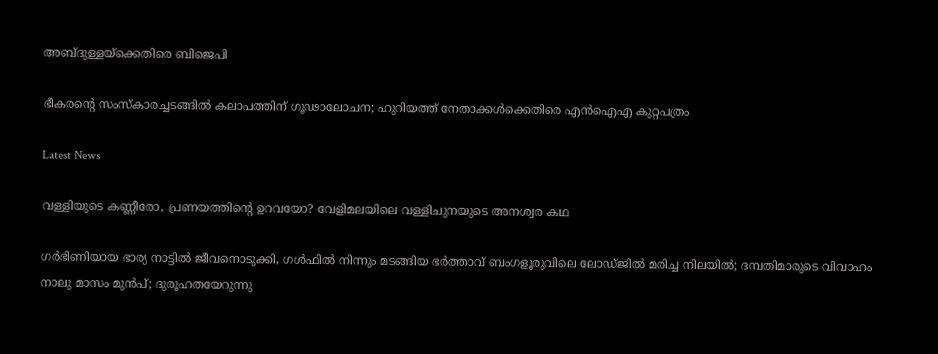അബ്ദുള്ളയ്‌ക്കെതിരെ ബിജെപി

ഭീകരന്റെ സംസ്കാരച്ചടങ്ങിൽ കലാപത്തിന് ഗൂഢാലോചന; ഹുറിയത്ത് നേതാക്കൾക്കെതിരെ എൻഐഎ കുറ്റപത്രം

Latest News

വള്ളിയുടെ കണ്ണീരോ, പ്രണയത്തിന്റെ ഉറവയോ? വേളിമലയിലെ വള്ളിചുനയുടെ അനശ്വര കഥ

ഗർഭിണിയായ ഭാര്യ നാട്ടിൽ ജീവനൊടുക്കി, ഗൾഫിൽ നിന്നും മടങ്ങിയ ഭർത്താവ് ബംഗളൂരുവിലെ ലോഡ്ജിൽ മരിച്ച നിലയിൽ; ദമ്പതിമാരുടെ വിവാഹം നാലു മാസം മുന്‍പ്; ദുരൂഹതയേറുന്നു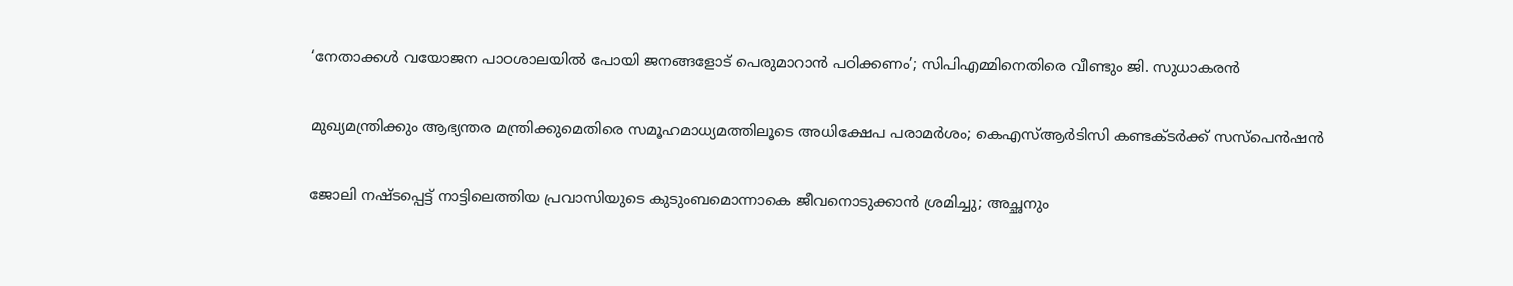‘നേതാക്കൾ വയോജന പാഠശാലയിൽ പോയി ജനങ്ങളോട് പെരുമാറാൻ പഠിക്കണം’; സിപിഎമ്മിനെതിരെ വീണ്ടും ജി. സുധാകരൻ

മുഖ്യമന്ത്രിക്കും ആഭ്യന്തര മന്ത്രിക്കുമെതിരെ സമൂഹമാധ്യമത്തിലൂടെ അധിക്ഷേപ പരാമർശം; കെഎസ്ആർടിസി കണ്ടക്ടർക്ക് സസ്പെൻഷൻ

ജോലി നഷ്ടപ്പെട്ട് നാട്ടിലെത്തിയ പ്രവാസിയുടെ കുടുംബമൊന്നാകെ ജീവനൊടുക്കാൻ ശ്രമിച്ചു; അച്ഛനും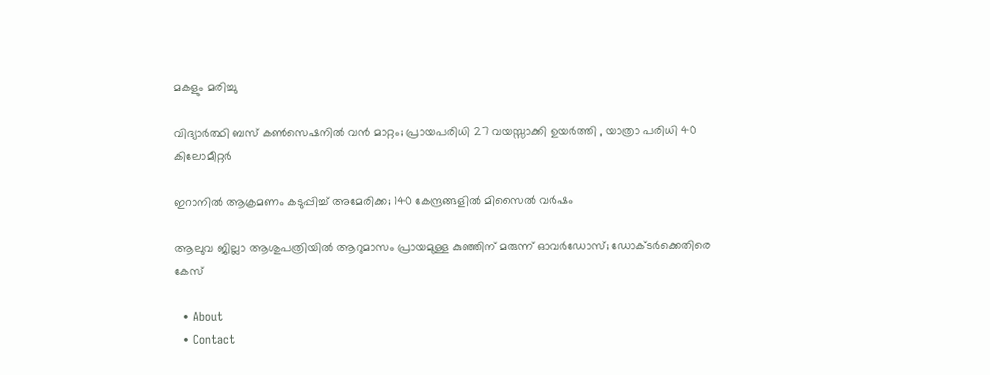മകളും മരിച്ചു

വിദ്യാർത്ഥി ബസ് കൺസെഷനിൽ വൻ മാറ്റം; പ്രായപരിധി 27 വയസ്സാക്കി ഉയർത്തി , യാത്രാ പരിധി 40 കിലോമീറ്റർ

ഇറാനിൽ ആക്രമണം കടുപ്പിച്ച് അമേരിക്ക; 140 കേന്ദ്രങ്ങളിൽ മിസൈൽ വർഷം

ആലുവ ജില്ലാ ആശുപത്രിയിൽ ആറുമാസം പ്രായമുള്ള കുഞ്ഞിന് മരുന്ന് ഓവർഡോസ്; ഡോക്ടർക്കെതിരെ കേസ്

  • About
  • Contact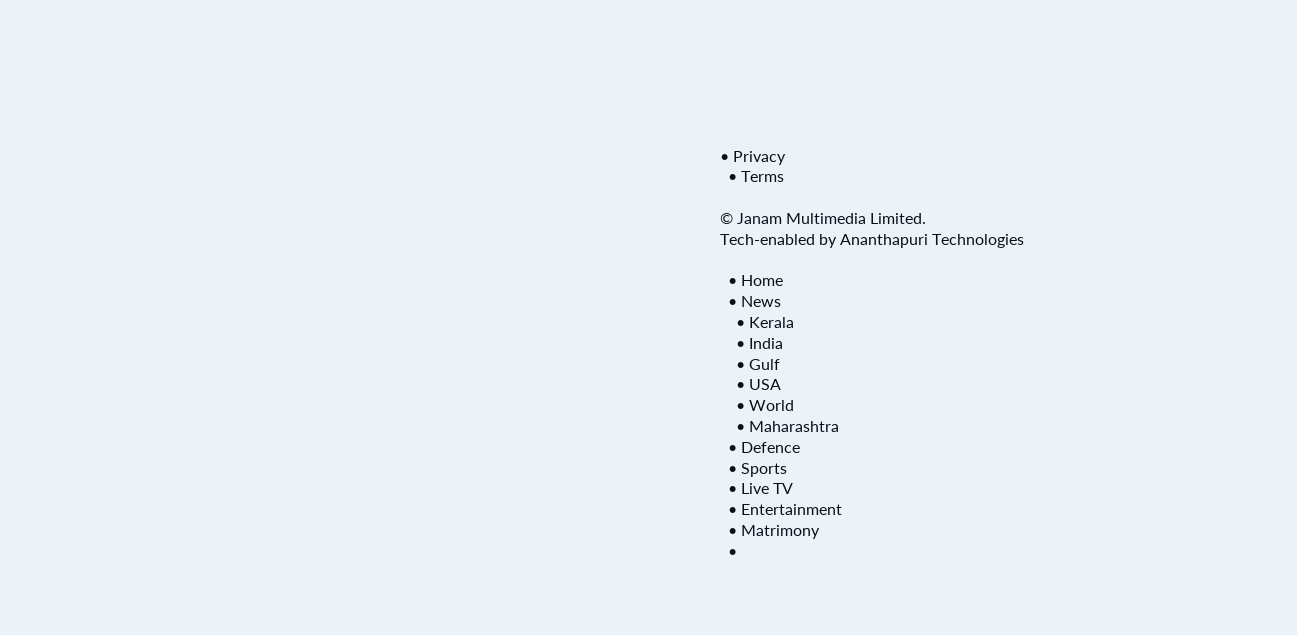• Privacy
  • Terms

© Janam Multimedia Limited.
Tech-enabled by Ananthapuri Technologies

  • Home
  • News
    • Kerala
    • India
    • Gulf
    • USA
    • World
    • Maharashtra
  • Defence
  • Sports
  • Live TV
  • Entertainment
  • Matrimony
  •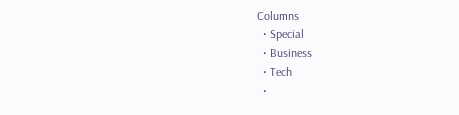Columns
  • Special
  • Business
  • Tech
  •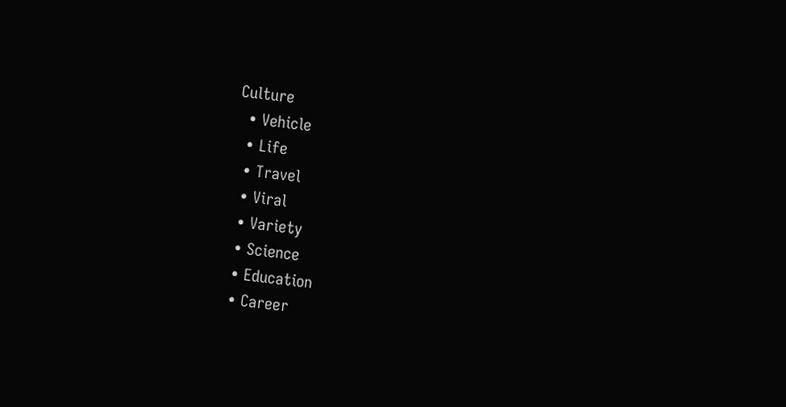Culture
  • Vehicle
  • Life
  • Travel
  • Viral
  • Variety
  • Science
  • Education
  • Career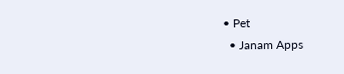• Pet
  • Janam Apps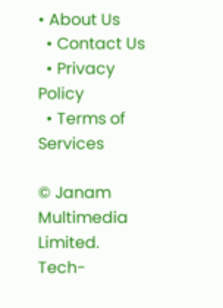• About Us
  • Contact Us
  • Privacy Policy
  • Terms of Services

© Janam Multimedia Limited.
Tech-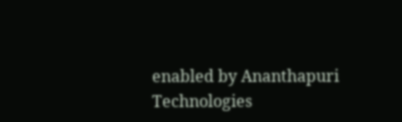enabled by Ananthapuri Technologies